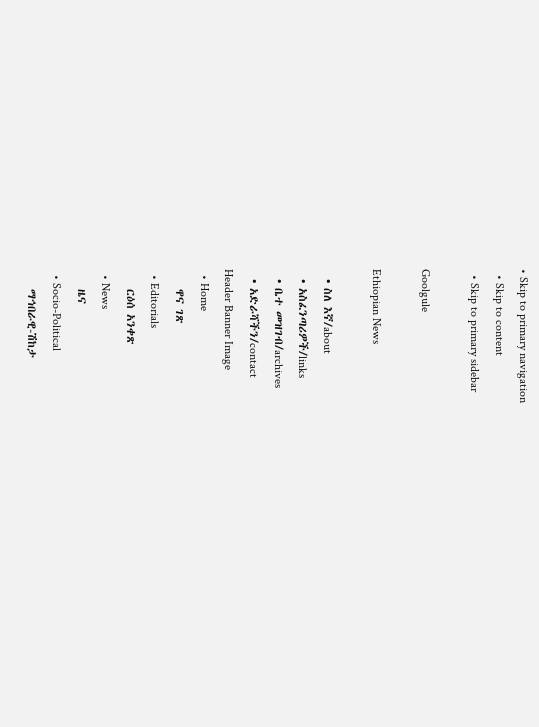• Skip to primary navigation
  • Skip to content
  • Skip to primary sidebar

Goolgule

Ethiopian News

  • ስለ እኛ/about
  • አስፈንጣሪዎች/links
  • ቤተ መዝገብ/archives
  • አድራሻችን/contact
Header Banner Image
  • Home
    ዋና ገጽ
  • Editorials
    ርዕሰ አንቀጽ
  • News
    ዜና
  • Socio-Political
    ማኅበራዊ-ሽከታ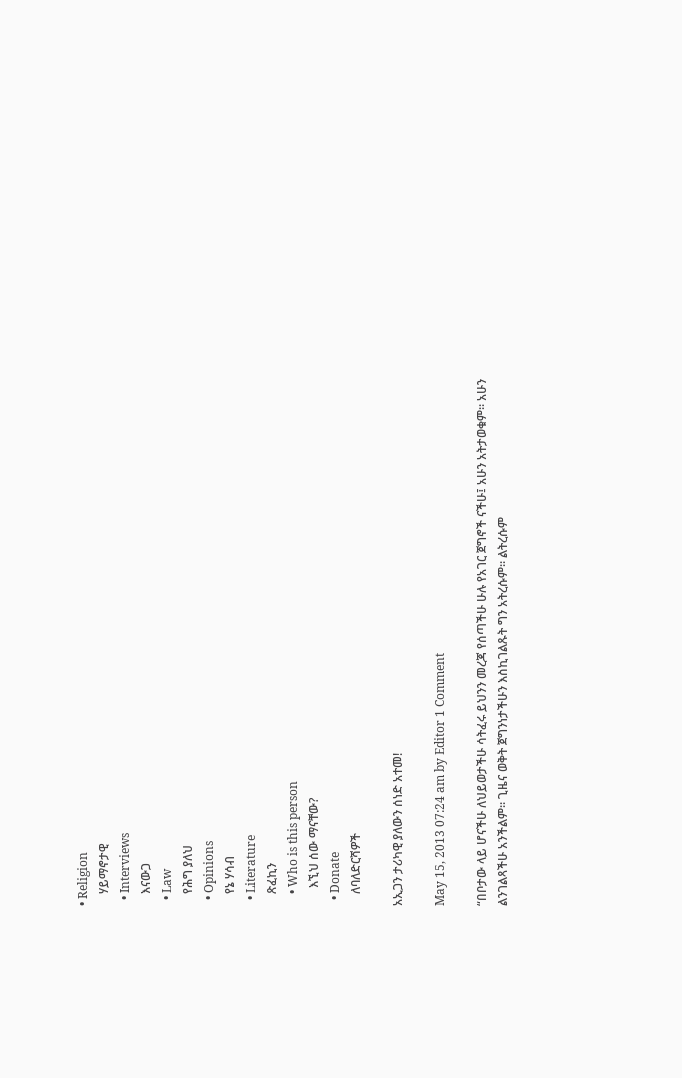• Religion
    ሃይማኖታዊ
  • Interviews
    እናውጋ
  • Law
    የሕግ ያለህ
  • Opinions
    የኔ ሃሳብ
  • Literature
    ጽፈኪን
    • Who is this person
      እኚህ ሰው ማናቸው?
  • Donate
    ለባለድርሻዎች

አኢጋን ታሪካዊ ያለውን ሰነድ አተመ!

May 15, 2013 07:24 am by Editor 1 Comment

“በቦታው ላይ ሆናችሁ ለህይወታችሁ ሳትፈሩ ይህንን መረጃ የሰጣችሁ ሁሉ የአገር ጀግኖች ናችሁ፤ አሁን አትታወቁም። አሁን ልንገልጻችሁ አንችልም። ጊዜና ወቅት ጀግንነታችሁን እስኪገልጹት ግን አትረሱም። ልትረሱም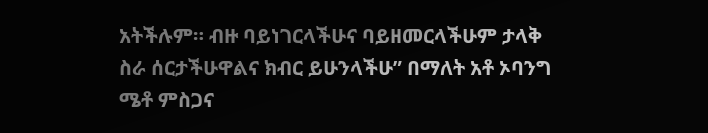አትችሉም። ብዙ ባይነገርላችሁና ባይዘመርላችሁም ታላቅ ስራ ሰርታችሁዋልና ክብር ይሁንላችሁ” በማለት አቶ ኦባንግ ሜቶ ምስጋና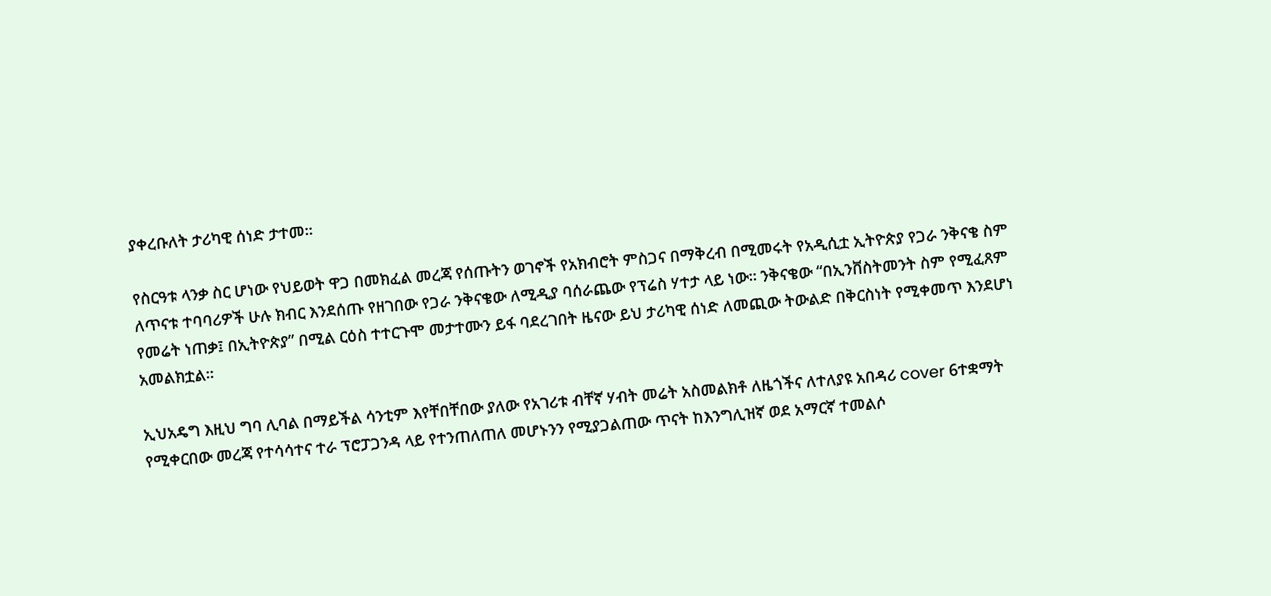ያቀረቡለት ታሪካዊ ሰነድ ታተመ።

የስርዓቱ ላንቃ ስር ሆነው የህይወት ዋጋ በመክፈል መረጃ የሰጡትን ወገኖች የአክብሮት ምስጋና በማቅረብ በሚመሩት የአዲሲቷ ኢትዮጵያ የጋራ ንቅናቄ ስም ለጥናቱ ተባባሪዎች ሁሉ ክብር እንደሰጡ የዘገበው የጋራ ንቅናቄው ለሚዲያ ባሰራጨው የፕሬስ ሃተታ ላይ ነው። ንቅናቄው “በኢንቨስትመንት ስም የሚፈጸም የመሬት ነጠቃ፤ በኢትዮጵያ” በሚል ርዕስ ተተርጉሞ መታተሙን ይፋ ባደረገበት ዜናው ይህ ታሪካዊ ሰነድ ለመጪው ትውልድ በቅርስነት የሚቀመጥ እንደሆነ አመልክቷል።

ኢህአዴግ እዚህ ግባ ሊባል በማይችል ሳንቲም እየቸበቸበው ያለው የአገሪቱ ብቸኛ ሃብት መሬት አስመልክቶ ለዜጎችና ለተለያዩ አበዳሪ cover 6ተቋማት የሚቀርበው መረጃ የተሳሳተና ተራ ፕሮፓጋንዳ ላይ የተንጠለጠለ መሆኑንን የሚያጋልጠው ጥናት ከእንግሊዝኛ ወደ አማርኛ ተመልሶ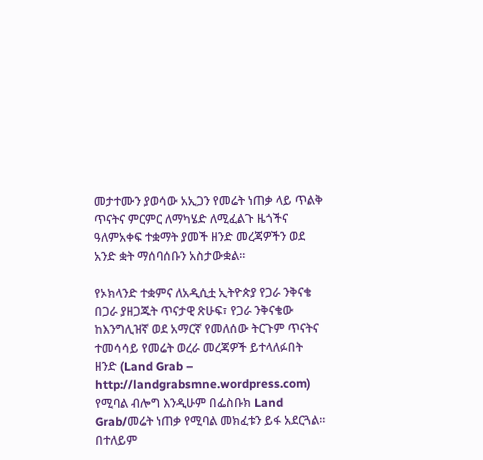መታተሙን ያወሳው አኢጋን የመሬት ነጠቃ ላይ ጥልቅ ጥናትና ምርምር ለማካሄድ ለሚፈልጉ ዜጎችና ዓለምአቀፍ ተቋማት ያመች ዘንድ መረጃዎችን ወደ አንድ ቋት ማሰባሰቡን አስታውቋል።

የኦክላንድ ተቋምና ለአዲሲቷ ኢትዮጵያ የጋራ ንቅናቄ በጋራ ያዘጋጁት ጥናታዊ ጽሁፍ፣ የጋራ ንቅናቄው ከእንግሊዝኛ ወደ አማርኛ የመለሰው ትርጉም ጥናትና ተመሳሳይ የመሬት ወረራ መረጃዎች ይተላለፉበት ዘንድ (Land Grab – http://landgrabsmne.wordpress.com) የሚባል ብሎግ እንዲሁም በፌስቡክ Land Grab/መሬት ነጠቃ የሚባል መክፈቱን ይፋ አደርጓል። በተለይም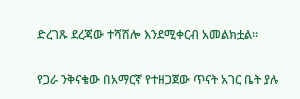ድረገጹ ደረጃው ተሻሽሎ እንደሚቀርብ አመልክቷል።

የጋራ ንቅናቄው በአማርኛ የተዘጋጀው ጥናት አገር ቤት ያሉ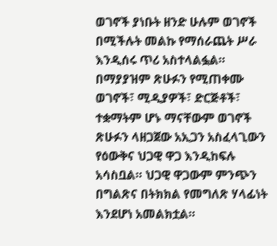ወገኖች ያነቡት ዘንድ ሁሉም ወገኖች በሚችሉት መልኩ የማሰራጨት ሥራ እንዲሰሩ ጥሪ አስተላልፏል። በማያያዝም ጽሁፉን የሚጠቀሙ ወገኖች፣ ሚዲያዎች፣ ድርጅቶች፣ ተቋማትም ሆኑ ማናቸውም ወገኖች ጽሁፉን ላዘጋጀው አኢጋን አስፈላጊውን የዕውቅና ህጋዊ ዋጋ እንዲከፍሉ አሳስቧል። ህጋዊ ዋጋውም ምንጭን በግልጽና በትክክል የመግለጽ ሃላፊነት እንደሆነ አመልክቷል።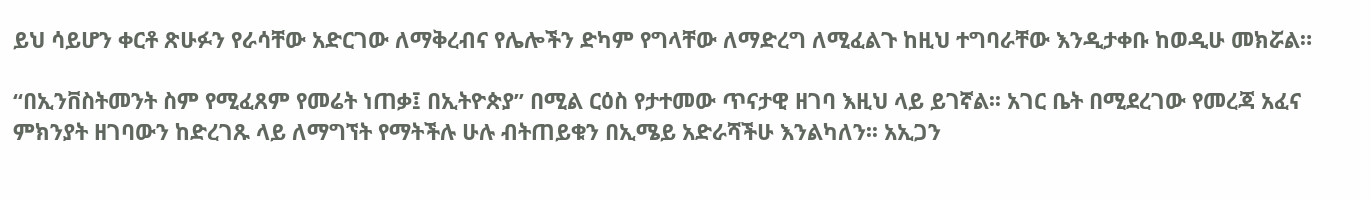ይህ ሳይሆን ቀርቶ ጽሁፉን የራሳቸው አድርገው ለማቅረብና የሌሎችን ድካም የግላቸው ለማድረግ ለሚፈልጉ ከዚህ ተግባራቸው እንዲታቀቡ ከወዲሁ መክሯል።

“በኢንቨስትመንት ስም የሚፈጸም የመሬት ነጠቃ፤ በኢትዮጵያ” በሚል ርዕስ የታተመው ጥናታዊ ዘገባ እዚህ ላይ ይገኛል፡፡ አገር ቤት በሚደረገው የመረጃ አፈና ምክንያት ዘገባውን ከድረገጹ ላይ ለማግኘት የማትችሉ ሁሉ ብትጠይቁን በኢሜይ አድራሻችሁ እንልካለን፡፡ አኢጋን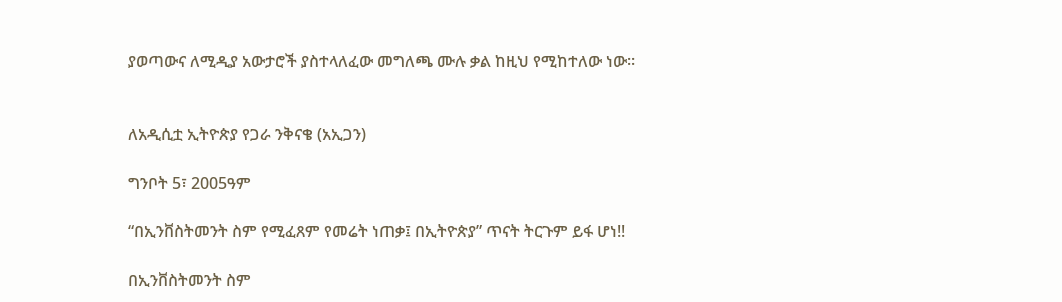ያወጣውና ለሚዲያ አውታሮች ያስተላለፈው መግለጫ ሙሉ ቃል ከዚህ የሚከተለው ነው፡፡


ለአዲሲቷ ኢትዮጵያ የጋራ ንቅናቄ (አኢጋን)

ግንቦት 5፣ 2005ዓም

“በኢንቨስትመንት ስም የሚፈጸም የመሬት ነጠቃ፤ በኢትዮጵያ” ጥናት ትርጉም ይፋ ሆነ!!

በኢንቨስትመንት ስም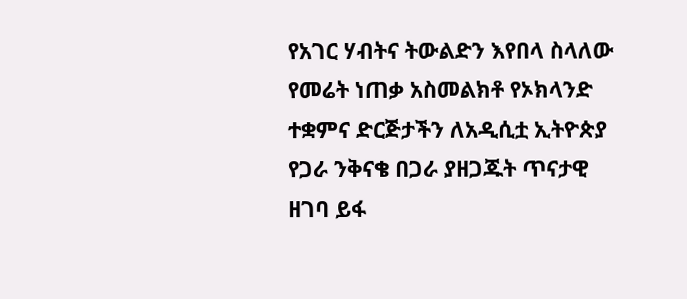የአገር ሃብትና ትውልድን እየበላ ስላለው የመሬት ነጠቃ አስመልክቶ የኦክላንድ ተቋምና ድርጅታችን ለአዲሲቷ ኢትዮጵያ የጋራ ንቅናቄ በጋራ ያዘጋጁት ጥናታዊ ዘገባ ይፋ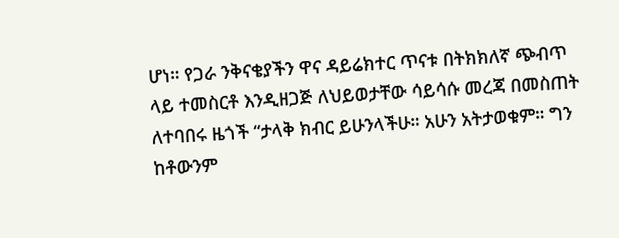ሆነ። የጋራ ንቅናቄያችን ዋና ዳይሬክተር ጥናቱ በትክክለኛ ጭብጥ ላይ ተመስርቶ እንዲዘጋጅ ለህይወታቸው ሳይሳሱ መረጃ በመስጠት ለተባበሩ ዜጎች “ታላቅ ክብር ይሁንላችሁ። አሁን አትታወቁም። ግን ከቶውንም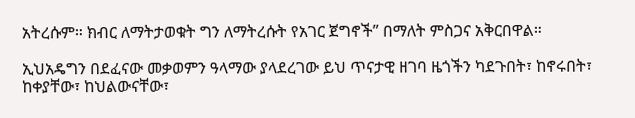አትረሱም። ክብር ለማትታወቁት ግን ለማትረሱት የአገር ጀግኖች” በማለት ምስጋና አቅርበዋል።

ኢህአዴግን በደፈናው መቃወምን ዓላማው ያላደረገው ይህ ጥናታዊ ዘገባ ዜጎችን ካደጉበት፣ ከኖሩበት፣ ከቀያቸው፣ ከህልውናቸው፣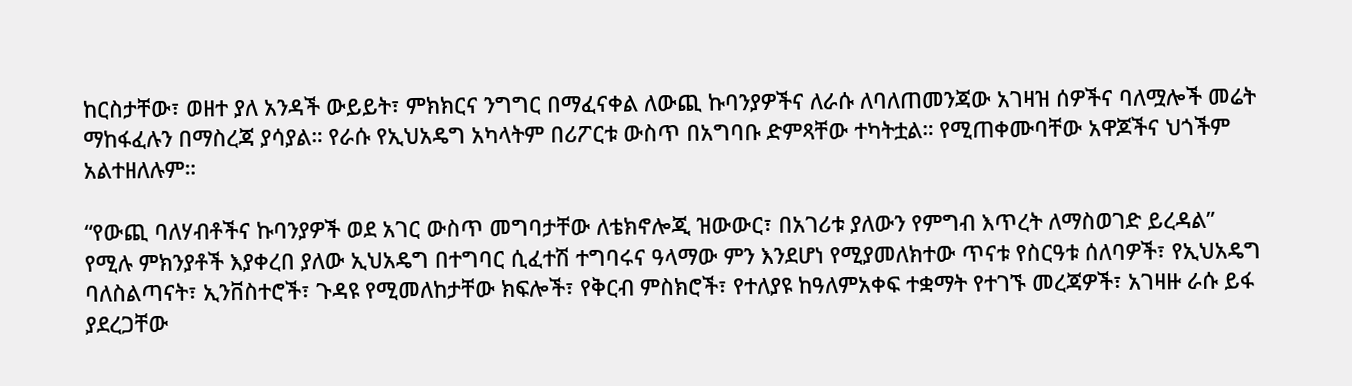ከርስታቸው፣ ወዘተ ያለ አንዳች ውይይት፣ ምክክርና ንግግር በማፈናቀል ለውጪ ኩባንያዎችና ለራሱ ለባለጠመንጃው አገዛዝ ሰዎችና ባለሟሎች መሬት ማከፋፈሉን በማስረጃ ያሳያል። የራሱ የኢህአዴግ አካላትም በሪፖርቱ ውስጥ በአግባቡ ድምጻቸው ተካትቷል። የሚጠቀሙባቸው አዋጆችና ህጎችም አልተዘለሉም።

“የውጪ ባለሃብቶችና ኩባንያዎች ወደ አገር ውስጥ መግባታቸው ለቴክኖሎጂ ዝውውር፣ በአገሪቱ ያለውን የምግብ እጥረት ለማስወገድ ይረዳል” የሚሉ ምክንያቶች እያቀረበ ያለው ኢህአዴግ በተግባር ሲፈተሽ ተግባሩና ዓላማው ምን እንደሆነ የሚያመለክተው ጥናቱ የስርዓቱ ሰለባዎች፣ የኢህአዴግ ባለስልጣናት፣ ኢንቨስተሮች፣ ጉዳዩ የሚመለከታቸው ክፍሎች፣ የቅርብ ምስክሮች፣ የተለያዩ ከዓለምአቀፍ ተቋማት የተገኙ መረጃዎች፣ አገዛዙ ራሱ ይፋ ያደረጋቸው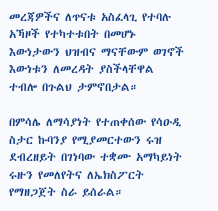መረጃዎችና ለጥናቱ አስፈላጊ የተባሉ አኻዞች የተካተቱበት በመሆኑ እውነታውን ህዝብና ማናቸውም ወገኖች እውነቱን ለመረዳት ያስችላቸዋል ተብሎ በጉልህ ታምኖበታል።

በምሳሌ ለማሳያነት የተጠቀሰው የሳዑዲ ስታር ኩባንያ የሚያመርተውን ሩዝ ደብረዘይት በገነባው ተቋሙ አማካይነት ሩዙን የመለየትና ለኤክስፖርት የማዘጋጀት ስራ ይሰራል።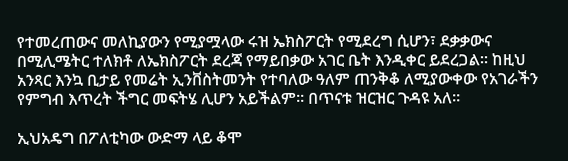የተመረጠውና መለኪያውን የሚያሟላው ሩዝ ኤክስፖርት የሚደረግ ሲሆን፣ ደቃቃውና በሚሊሜትር ተለክቶ ለኤክስፖርት ደረጃ የማይበቃው አገር ቤት እንዲቀር ይደረጋል። ከዚህ አንጻር እንኳ ቢታይ የመሬት ኢንቨስትመንት የተባለው ዓለም ጠንቅቆ ለሚያውቀው የአገራችን የምግብ እጥረት ችግር መፍትሄ ሊሆን አይችልም። በጥናቱ ዝርዝር ጉዳዩ አለ።

ኢህአዴግ በፖለቲካው ውድማ ላይ ቆሞ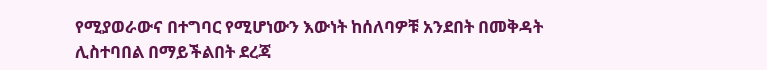የሚያወራውና በተግባር የሚሆነውን እውነት ከሰለባዎቹ አንደበት በመቅዳት ሊስተባበል በማይችልበት ደረጃ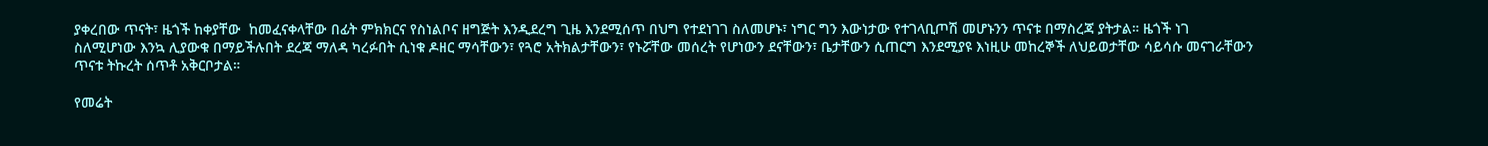ያቀረበው ጥናት፣ ዜጎች ከቀያቸው  ከመፈናቀላቸው በፊት ምክክርና የስነልቦና ዘግጅት እንዲደረግ ጊዜ እንደሚሰጥ በህግ የተደነገገ ስለመሆኑ፣ ነግር ግን እውነታው የተገላቢጦሽ መሆኑንን ጥናቱ በማስረጃ ያትታል። ዜጎች ነገ ስለሚሆነው እንኳ ሊያውቁ በማይችሉበት ደረጃ ማለዳ ካረፉበት ሲነቁ ዶዘር ማሳቸውን፣ የጓሮ አትክልታቸውን፣ የኑሯቸው መሰረት የሆነውን ደናቸውን፣ ቤታቸውን ሲጠርግ እንደሚያዩ እነዚሁ መከረኞች ለህይወታቸው ሳይሳሱ መናገራቸውን ጥናቱ ትኩረት ሰጥቶ አቅርቦታል።

የመሬት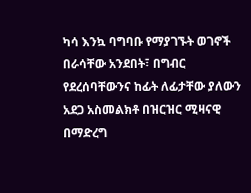ካሳ እንኳ ባግባቡ የማያገኙት ወገኖች በራሳቸው አንደበት፣ በግብር የደረሰባቸውንና ከፊት ለፊታቸው ያለውን አደጋ አስመልክቶ በዝርዝር ሚዛናዊ በማድረግ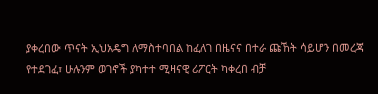ያቀረበው ጥናት ኢህአዴግ ለማስተባበል ከፈለገ በዜናና በተራ ጩኸት ሳይሆን በመረጃ የተደገፈ፣ ሁሉንም ወገኖች ያካተተ ሚዛናዊ ሪፖርት ካቀረበ ብቻ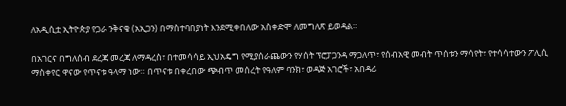ለአዲሲቷ ኢትዮጵያ የጋራ ንቅናቄ (አኢጋን) በማስተባበያነት እንደሚቀበለው አስቀድሞ ለመግለጽ ይወዳል።

በአገርና በግለሰብ ደረጃ መረጃ ለማዳረስ፣ በተመሳሳይ ኢህአዴግ የሚያሰራጨውን የሃሰት ፕሮፓጋንዳ ማጋለጥ፣ የሰብአዊ መብት ጥሰቱን ማሳየት፣ የተሳሳተውን ፖሊሲ ማስቀየር ዋናው የጥናቱ ዓላማ ነው። በጥናቱ በቀረበው ጭብጥ መሰረት የዓለም ባንክ፣ ወዳጅ አገሮች፣ አበዳሪ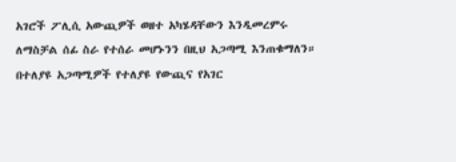አገሮች ፖሊሲ አውጪዎች ወዘተ አካሄዳቸውን እንዲመረምሩ ለማስቻል ሰፊ ስራ የተሰራ መሆኑንን በዚህ አጋጣሚ እንጠቁማለን። በተለያዩ አጋጣሚዎች የተለያዩ የውጪና የአገር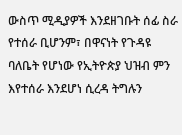ውስጥ ሚዲያዎች እንደዘገቡት ሰፊ ስራ የተሰራ ቢሆንም፣ በዋናነት የጉዳዩ ባለቤት የሆነው የኢትዮጵያ ህዝብ ምን እየተሰራ እንደሆነ ሲረዳ ትግሉን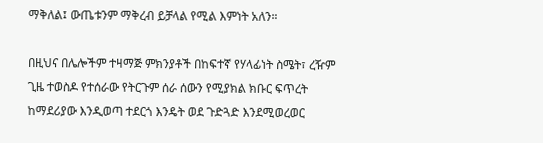ማቅለል፤ ውጤቱንም ማቅረብ ይቻላል የሚል እምነት አለን።

በዚህና በሌሎችም ተዛማጅ ምክንያቶች በከፍተኛ የሃላፊነት ስሜት፣ ረዥም ጊዜ ተወስዶ የተሰራው የትርጉም ሰራ ሰውን የሚያክል ክቡር ፍጥረት ከማደሪያው እንዲወጣ ተደርጎ እንዴት ወደ ጉድጓድ እንደሚወረወር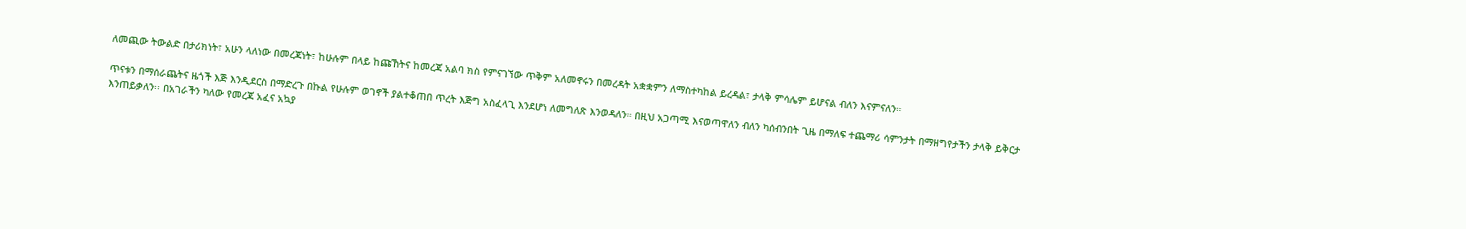ለመጪው ትውልድ በታሪክነት፣ አሁን ላለነው በመረጃነት፣ ከሁሉም በላይ ከጩኸትና ከመረጃ አልባ ክስ የምናገኘው ጥቅም አለመኖሩን በመረዳት አቋቋምን ለማስተካከል ይረዳል፣ ታላቅ ምሳሌም ይሆናል ብለን እናምናለን።

ጥናቱን በማሰራጨትና ዜጎች እጅ እንዲደርስ በማድረጉ በኩል የሁሉም ወገኖች ያልተቆጠበ ጥረት እጅግ አስፈላጊ እንደሆነ ለመግለጽ እንወዳለን። በዚህ አጋጣሚ እናወጣዋለን ብለን ካሰብንበት ጊዜ በማለፍ ተጨማሪ ሳምንታት በማዘግየታችን ታላቅ ይቅርታ እንጠይቃለን፡፡ በአገራችን ካለው የመረጃ አፈና አኳያ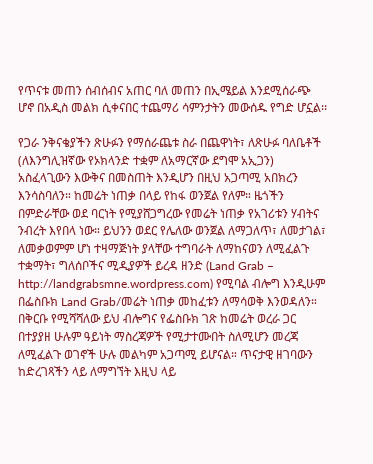የጥናቱ መጠን ሰብሰብና አጠር ባለ መጠን በኢሜይል እንደሚሰራጭ ሆኖ በአዲስ መልክ ሲቀናበር ተጨማሪ ሳምንታትን መውሰዱ የግድ ሆኗል፡፡

የጋራ ንቅናቄያችን ጽሁፉን የማሰራጨቱ ስራ በጨዋነት፣ ለጽሁፉ ባለቤቶች (ለእንግሊዝኛው የኦክላንድ ተቋም ለአማርኛው ደግሞ አኢጋን) አስፈላጊውን እውቅና በመስጠት እንዲሆን በዚህ አጋጣሚ አበክረን እንሳስባለን። ከመሬት ነጠቃ በላይ የከፋ ወንጀል የለም። ዜጎችን በምድራቸው ወደ ባርነት የሚያሸጋግረው የመሬት ነጠቃ የአገሪቱን ሃብትና ንብረት እየበላ ነው። ይህንን ወደር የሌለው ወንጀል ለማጋለጥ፣ ለመታገል፣ ለመቃወምም ሆነ ተዛማጅነት ያላቸው ተግባራት ለማከናወን ለሚፈልጉ ተቋማት፣ ግለሰቦችና ሚዲያዎች ይረዳ ዘንድ (Land Grab – http://landgrabsmne.wordpress.com) የሚባል ብሎግ እንዲሁም በፌስቡክ Land Grab/መሬት ነጠቃ መከፈቱን ለማሳወቅ እንወዳለን። በቅርቡ የሚሻሻለው ይህ ብሎግና የፌስቡክ ገጽ ከመሬት ወረራ ጋር በተያያዘ ሁሉም ዓይነት ማስረጃዎች የሚታተሙበት ስለሚሆን መረጃ ለሚፈልጉ ወገኖች ሁሉ መልካም አጋጣሚ ይሆናል። ጥናታዊ ዘገባውን ከድረገጻችን ላይ ለማግኘት እዚህ ላይ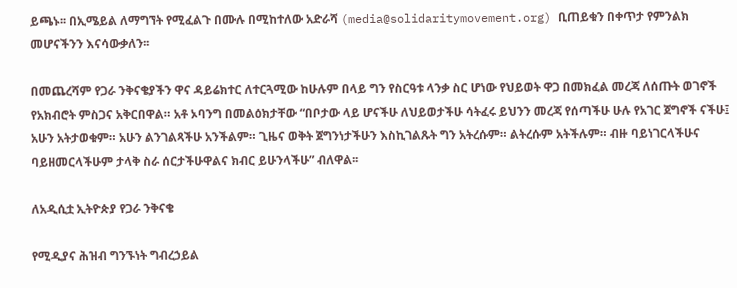ይጫኑ፡፡ በኢሜይል ለማግኘት የሚፈልጉ በሙሉ በሚከተለው አድራሻ (media@solidaritymovement.org) ቢጠይቁን በቀጥታ የምንልክ መሆናችንን እናሳውቃለን፡፡

በመጨረሻም የጋራ ንቅናቄያችን ዋና ዳይሬክተር ለተርጓሚው ከሁሉም በላይ ግን የስርዓቱ ላንቃ ስር ሆነው የህይወት ዋጋ በመክፈል መረጃ ለሰጡት ወገኖች የአክብሮት ምስጋና አቅርበዋል። አቶ ኦባንግ በመልዕክታቸው “በቦታው ላይ ሆናችሁ ለህይወታችሁ ሳትፈሩ ይህንን መረጃ የሰጣችሁ ሁሉ የአገር ጀግኖች ናችሁ፤ አሁን አትታወቁም። አሁን ልንገልጻችሁ አንችልም። ጊዜና ወቅት ጀግንነታችሁን እስኪገልጹት ግን አትረሱም። ልትረሱም አትችሉም። ብዙ ባይነገርላችሁና ባይዘመርላችሁም ታላቅ ስራ ሰርታችሁዋልና ክብር ይሁንላችሁ” ብለዋል፡፡

ለአዲሲቷ ኢትዮጵያ የጋራ ንቅናቄ

የሚዲያና ሕዝብ ግንኙነት ግብረኃይል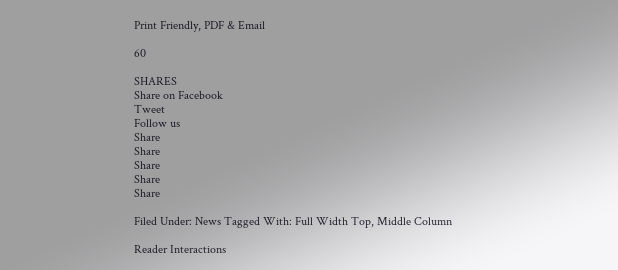Print Friendly, PDF & Email

60

SHARES
Share on Facebook
Tweet
Follow us
Share
Share
Share
Share
Share

Filed Under: News Tagged With: Full Width Top, Middle Column

Reader Interactions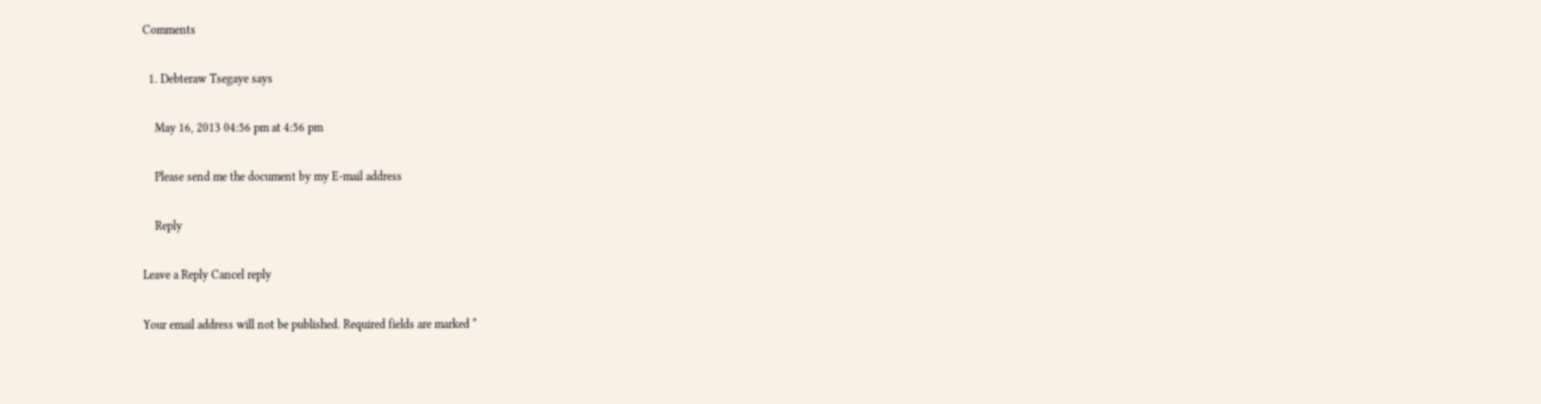Comments

  1. Debteraw Tsegaye says

    May 16, 2013 04:56 pm at 4:56 pm

    Please send me the document by my E-mail address

    Reply

Leave a Reply Cancel reply

Your email address will not be published. Required fields are marked *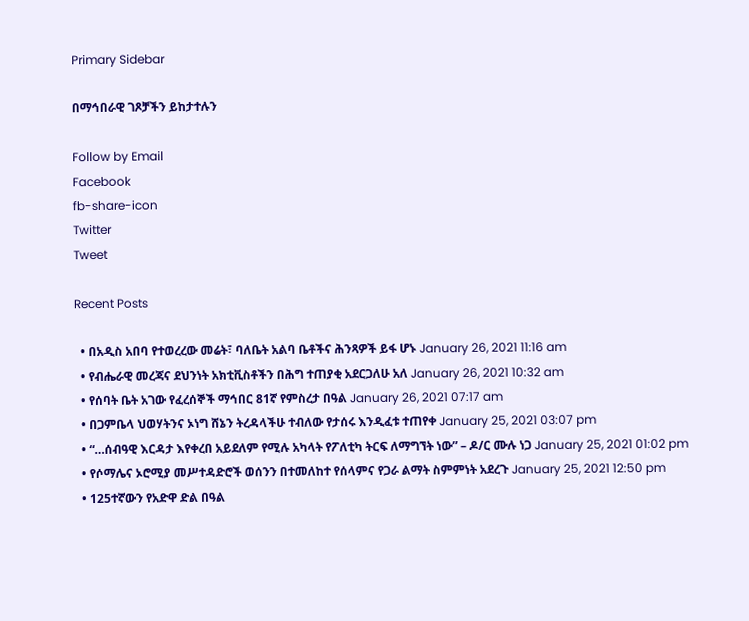Primary Sidebar

በማኅበራዊ ገጾቻችን ይከታተሉን

Follow by Email
Facebook
fb-share-icon
Twitter
Tweet

Recent Posts

  • በአዲስ አበባ የተወረረው መሬት፣ ባለቤት አልባ ቤቶችና ሕንጻዎች ይፋ ሆኑ January 26, 2021 11:16 am
  • የብሔራዊ መረጃና ደህንነት አክቲቪስቶችን በሕግ ተጠያቂ አደርጋለሁ አለ January 26, 2021 10:32 am
  • የሰባት ቤት አገው የፈረሰኞች ማኅበር 81ኛ የምስረታ በዓል January 26, 2021 07:17 am
  • በጋምቤላ ህወሃትንና ኦነግ ሸኔን ትረዳላችሁ ተብለው የታሰሩ እንዲፈቱ ተጠየቀ January 25, 2021 03:07 pm
  • “…ሰብዓዊ እርዳታ እየቀረበ አይደለም የሚሉ አካላት የፖለቲካ ትርፍ ለማግኘት ነው” – ዶ/ር ሙሉ ነጋ January 25, 2021 01:02 pm
  • የሶማሌና ኦሮሚያ መሥተዳድሮች ወሰንን በተመለከተ የሰላምና የጋራ ልማት ስምምነት አደረጉ January 25, 2021 12:50 pm
  • 125ተኛውን የአድዋ ድል በዓል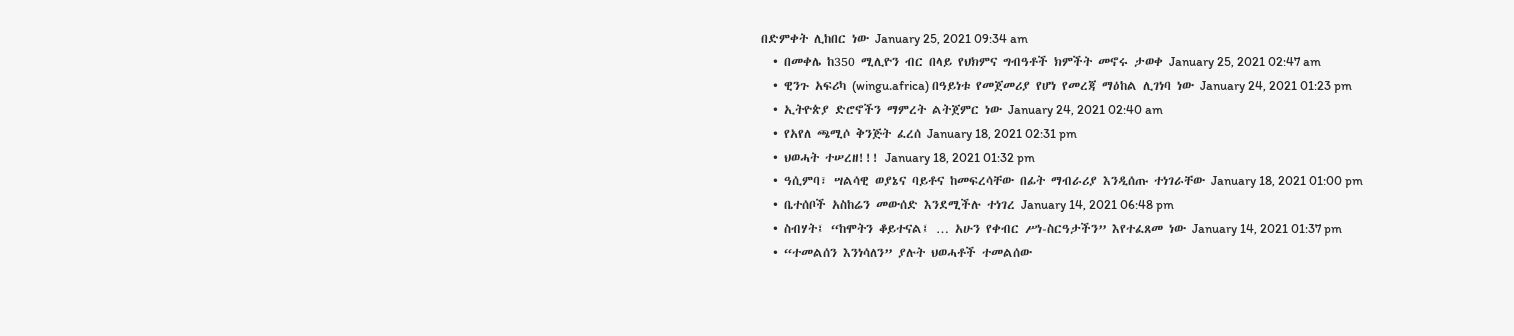በድምቀት ሊከበር ነው January 25, 2021 09:34 am
  • በመቀሌ ከ350 ሚሊዮን ብር በላይ የህክምና ግብዓቶች ክምችት መኖሩ ታወቀ January 25, 2021 02:47 am
  • ዊንጉ አፍሪካ (wingu.africa) በዓይነቱ የመጀመሪያ የሆነ የመረጃ ማዕከል ሊገነባ ነው January 24, 2021 01:23 pm
  • ኢትዮጵያ ድሮኖችን ማምረት ልትጀምር ነው January 24, 2021 02:40 am
  • የአየለ ጫሚሶ ቅንጅት ፈረሰ January 18, 2021 02:31 pm
  • ህወሓት ተሠረዘ!!! January 18, 2021 01:32 pm
  • ዓሲምባ፣ ሣልሳዊ ወያኔና ባይቶና ከመፍረሳቸው በፊት ማብራሪያ እንዲሰጡ ተነገራቸው January 18, 2021 01:00 pm
  • ቤተሰቦች አስከሬን መውሰድ እንደሚችሉ ተነገረ January 14, 2021 06:48 pm
  • ስብሃት፤ “ከሞትን ቆይተናል፤ … አሁን የቀብር ሥነ-ስርዓታችን” እየተፈጸመ ነው January 14, 2021 01:37 pm
  • “ተመልሰን እንነሳለን” ያሉት ህወሓቶች ተመልሰው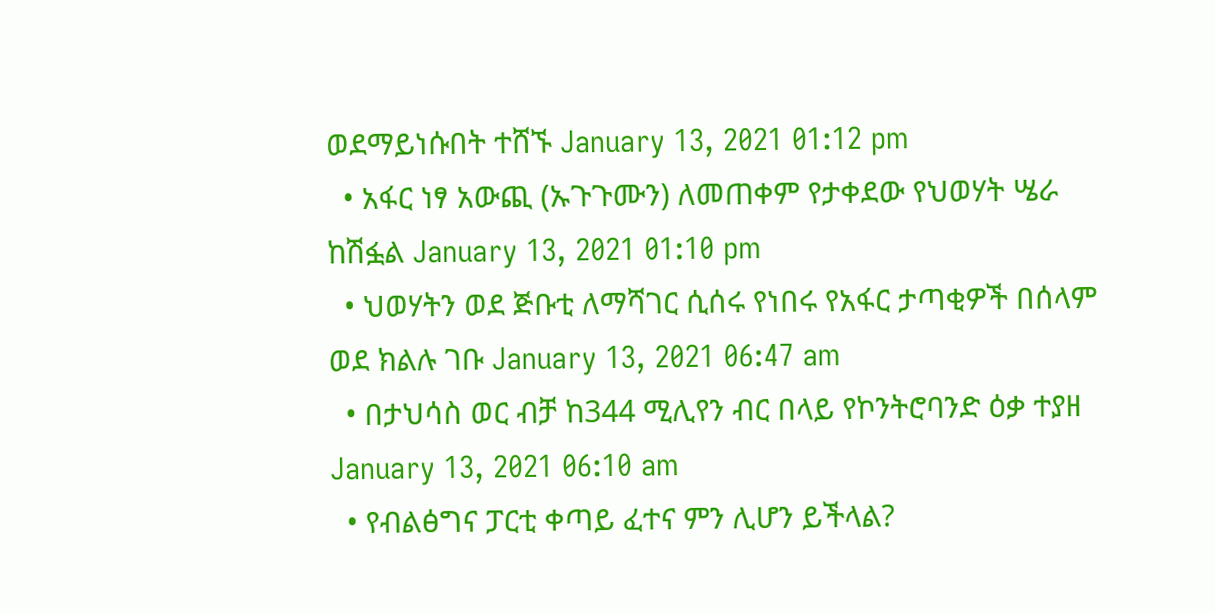ወደማይነሱበት ተሸኙ January 13, 2021 01:12 pm
  • አፋር ነፃ አውጪ (ኡጉጉሙን) ለመጠቀም የታቀደው የህወሃት ሤራ ከሽፏል January 13, 2021 01:10 pm
  • ህወሃትን ወደ ጅቡቲ ለማሻገር ሲሰሩ የነበሩ የአፋር ታጣቂዎች በሰላም ወደ ክልሉ ገቡ January 13, 2021 06:47 am
  • በታህሳስ ወር ብቻ ከ344 ሚሊየን ብር በላይ የኮንትሮባንድ ዕቃ ተያዘ January 13, 2021 06:10 am
  • የብልፅግና ፓርቲ ቀጣይ ፈተና ምን ሊሆን ይችላል?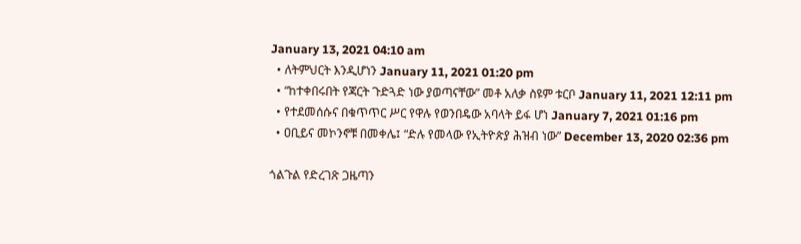January 13, 2021 04:10 am
  • ለትምህርት እንዲሆነን January 11, 2021 01:20 pm
  • “ከተቀበሩበት የጃርት ጉድጓድ ነው ያወጣናቸው” መቶ አለቃ ስዩም ቱርቦ January 11, 2021 12:11 pm
  • የተደመሰሱና በቁጥጥር ሥር የዋሉ የወንበዴው አባላት ይፋ ሆነ January 7, 2021 01:16 pm
  • ዐቢይና መኮንኖቹ በመቀሌ፤ “ድሉ የመላው የኢትዮጵያ ሕዝብ ነው” December 13, 2020 02:36 pm

ጎልጉል የድረገጽ ጋዜጣን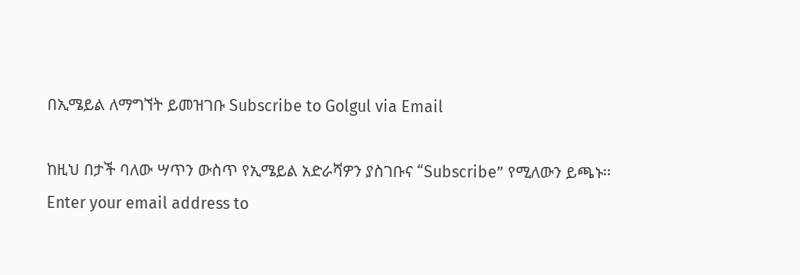በኢሜይል ለማግኘት ይመዝገቡ Subscribe to Golgul via Email

ከዚህ በታች ባለው ሣጥን ውስጥ የኢሜይል አድራሻዎን ያስገቡና “Subscribe” የሚለውን ይጫኑ፡፡
Enter your email address to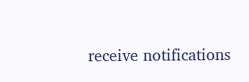receive notifications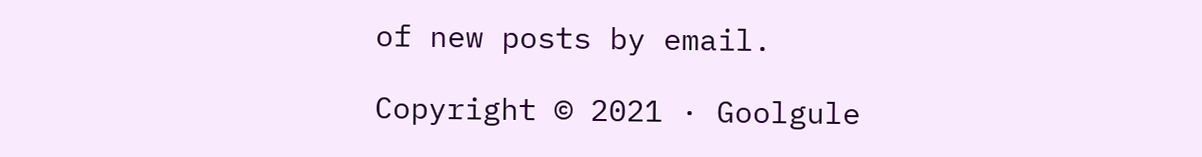of new posts by email.

Copyright © 2021 · Goolgule